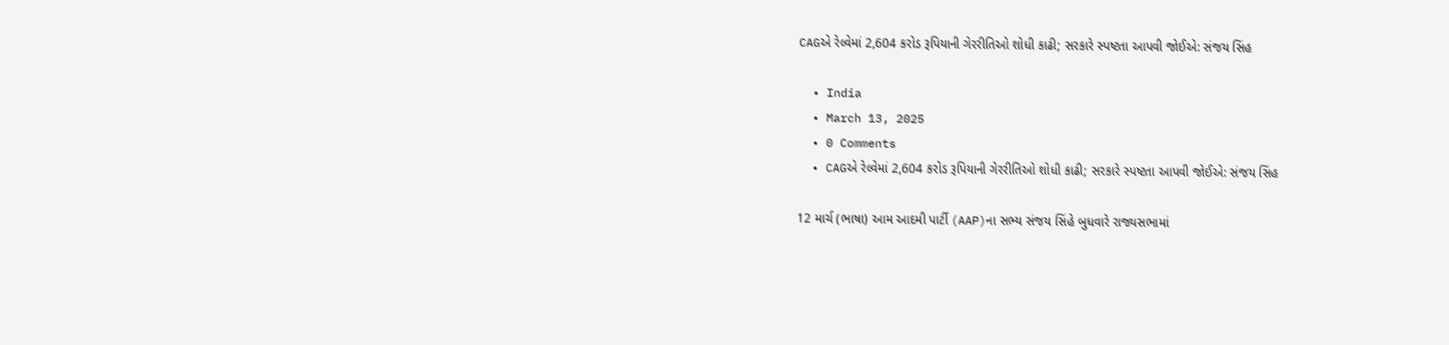CAGએ રેલ્વેમાં 2,604 કરોડ રૂપિયાની ગેરરીતિઓ શોધી કાઢી; સરકારે સ્પષ્ટતા આપવી જોઈએ: સંજય સિંહ

  • India
  • March 13, 2025
  • 0 Comments
  • CAGએ રેલ્વેમાં 2,604 કરોડ રૂપિયાની ગેરરીતિઓ શોધી કાઢી; સરકારે સ્પષ્ટતા આપવી જોઈએ: સંજય સિંહ

12 માર્ચ (ભાષા) આમ આદમી પાર્ટી (AAP)ના સભ્ય સંજય સિંહે બુધવારે રાજ્યસભામાં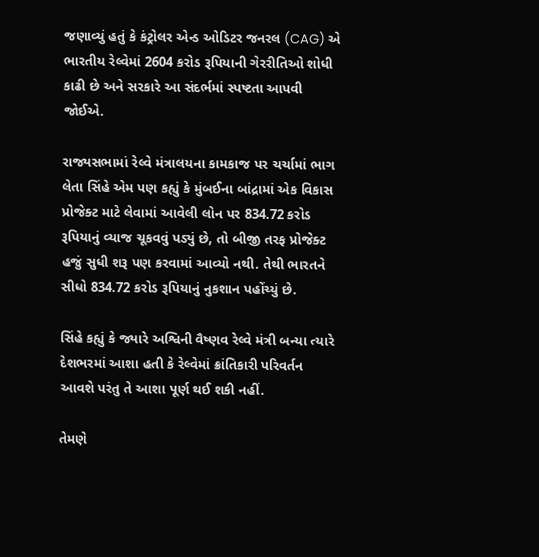જણાવ્યું હતું કે કંટ્રોલર એન્ડ ઓડિટર જનરલ (CAG) એ ભારતીય રેલ્વેમાં 2604 કરોડ રૂપિયાની ગેરરીતિઓ શોધી કાઢી છે અને સરકારે આ સંદર્ભમાં સ્પષ્ટતા આપવી જોઈએ.

રાજ્યસભામાં રેલ્વે મંત્રાલયના કામકાજ પર ચર્ચામાં ભાગ લેતા સિંહે એમ પણ કહ્યું કે મુંબઈના બાંદ્રામાં એક વિકાસ પ્રોજેક્ટ માટે લેવામાં આવેલી લોન પર 834.72 કરોડ રૂપિયાનું વ્યાજ ચૂકવવું પડ્યું છે, તો બીજી તરફ પ્રોજેક્ટ હજું સુધી શરૂ પણ કરવામાં આવ્યો નથી. તેથી ભારતને સીધો 834.72 કરોડ રૂપિયાનું નુકશાન પહોંચ્યું છે.

સિંહે કહ્યું કે જ્યારે અશ્વિની વૈષ્ણવ રેલ્વે મંત્રી બન્યા ત્યારે દેશભરમાં આશા હતી કે રેલ્વેમાં ક્રાંતિકારી પરિવર્તન આવશે પરંતુ તે આશા પૂર્ણ થઈ શકી નહીં.

તેમણે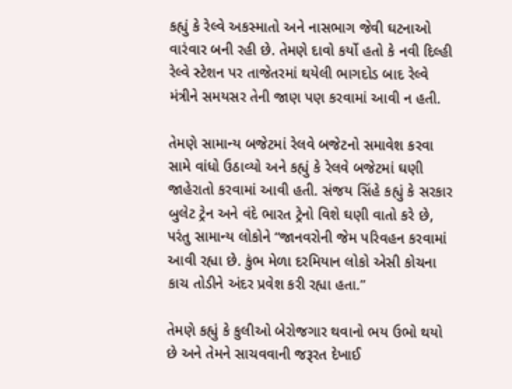કહ્યું કે રેલ્વે અકસ્માતો અને નાસભાગ જેવી ઘટનાઓ વારંવાર બની રહી છે. તેમણે દાવો કર્યો હતો કે નવી દિલ્હી રેલ્વે સ્ટેશન પર તાજેતરમાં થયેલી ભાગદોડ બાદ રેલ્વે મંત્રીને સમયસર તેની જાણ પણ કરવામાં આવી ન હતી.

તેમણે સામાન્ય બજેટમાં રેલવે બજેટનો સમાવેશ કરવા સામે વાંધો ઉઠાવ્યો અને કહ્યું કે રેલવે બજેટમાં ઘણી જાહેરાતો કરવામાં આવી હતી. સંજય સિંહે કહ્યું કે સરકાર બુલેટ ટ્રેન અને વંદે ભારત ટ્રેનો વિશે ઘણી વાતો કરે છે, પરંતુ સામાન્ય લોકોને “જાનવરોની જેમ પરિવહન કરવામાં આવી રહ્યા છે. કુંભ મેળા દરમિયાન લોકો એસી કોચના કાચ તોડીને અંદર પ્રવેશ કરી રહ્યા હતા.”

તેમણે કહ્યું કે કુલીઓ બેરોજગાર થવાનો ભય ઉભો થયો છે અને તેમને સાચવવાની જરૂરત દેખાઈ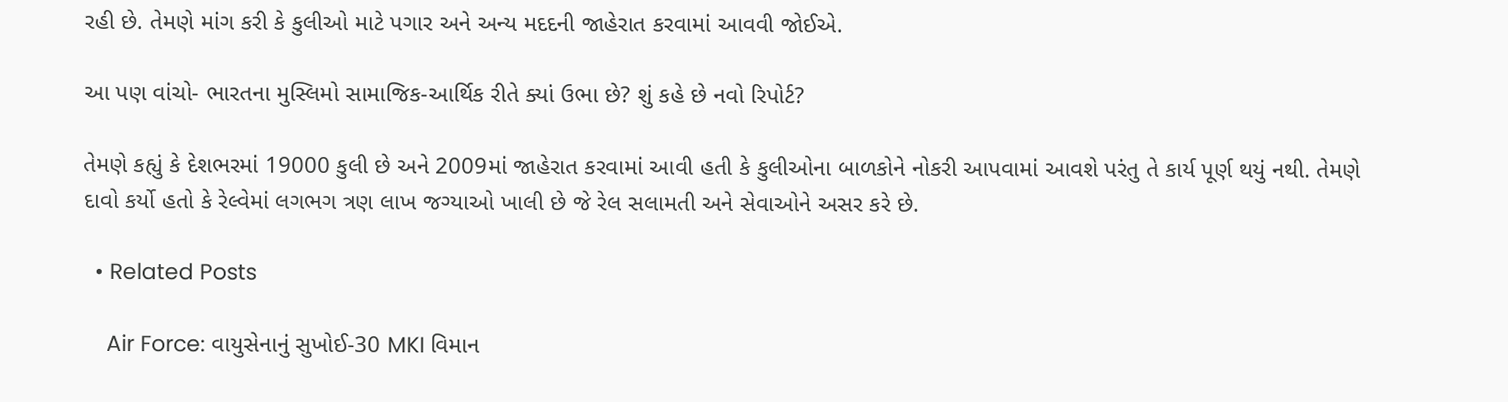રહી છે. તેમણે માંગ કરી કે કુલીઓ માટે પગાર અને અન્ય મદદની જાહેરાત કરવામાં આવવી જોઈએ.

આ પણ વાંચો- ભારતના મુસ્લિમો સામાજિક-આર્થિક રીતે ક્યાં ઉભા છે? શું કહે છે નવો રિપોર્ટ?

તેમણે કહ્યું કે દેશભરમાં 19000 કુલી છે અને 2009માં જાહેરાત કરવામાં આવી હતી કે કુલીઓના બાળકોને નોકરી આપવામાં આવશે પરંતુ તે કાર્ય પૂર્ણ થયું નથી. તેમણે દાવો કર્યો હતો કે રેલ્વેમાં લગભગ ત્રણ લાખ જગ્યાઓ ખાલી છે જે રેલ સલામતી અને સેવાઓને અસર કરે છે.

  • Related Posts

    Air Force: વાયુસેનાનું સુખોઈ-30 MKI વિમાન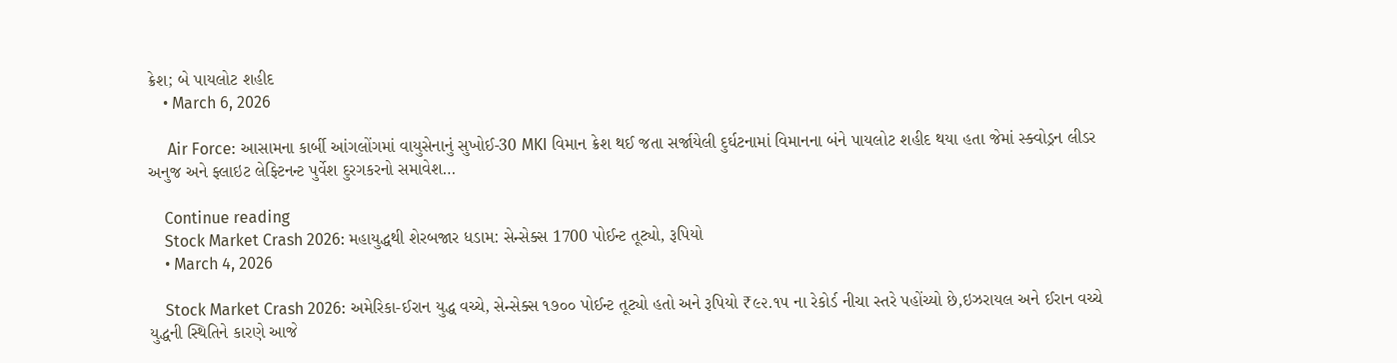ક્રેશ; બે પાયલોટ શહીદ
    • March 6, 2026

     Air Force: આસામના કાર્બી આંગલોંગમાં વાયુસેનાનું સુખોઈ-30 MKI વિમાન ક્રેશ થઈ જતા સર્જાયેલી દુર્ઘટનામાં વિમાનના બંને પાયલોટ શહીદ થયા હતા જેમાં સ્ક્વોડ્રન લીડર અનુજ અને ફ્લાઇટ લેફ્ટિનન્ટ પુર્વેશ દુરગકરનો સમાવેશ…

    Continue reading
    Stock Market Crash 2026: મહાયુદ્ધથી શેરબજાર ધડામ: સેન્સેક્સ 1700 પોઈન્ટ તૂટ્યો, રૂપિયો
    • March 4, 2026

    Stock Market Crash 2026: અમેરિકા-ઈરાન યુદ્ધ વચ્ચે, સેન્સેક્સ ૧૭૦૦ પોઈન્ટ તૂટ્યો હતો અને રૂપિયો ₹૯૨.૧૫ ના રેકોર્ડ નીચા સ્તરે પહોંચ્યો છે,ઇઝરાયલ અને ઈરાન વચ્ચે યુદ્ધની સ્થિતિને કારણે આજે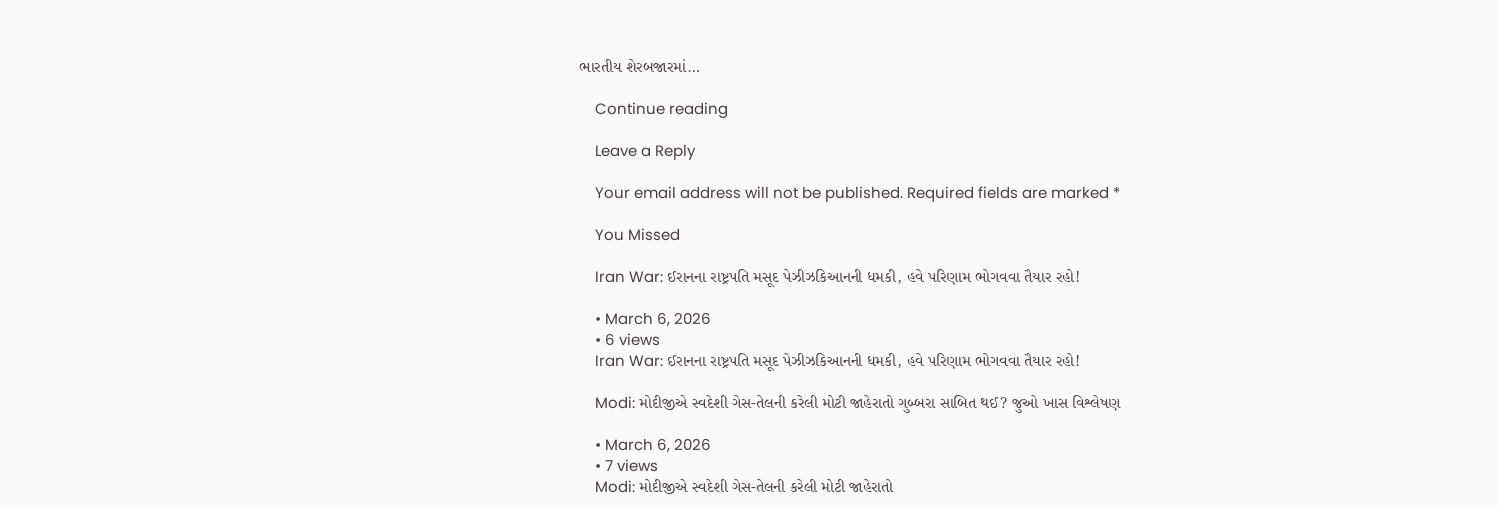ભારતીય શેરબજારમાં…

    Continue reading

    Leave a Reply

    Your email address will not be published. Required fields are marked *

    You Missed

    Iran War: ઈરાનના રાષ્ટ્રપતિ મસૂદ પેઝીઝકિઆનની ધમકી, હવે પરિણામ ભોગવવા તૈયાર રહો!

    • March 6, 2026
    • 6 views
    Iran War: ઈરાનના રાષ્ટ્રપતિ મસૂદ પેઝીઝકિઆનની ધમકી, હવે પરિણામ ભોગવવા તૈયાર રહો!

    Modi: મોદીજીએ સ્વદેશી ગેસ-તેલની કરેલી મોટી જાહેરાતો ગુબ્બરા સાબિત થઈ? જુઓ ખાસ વિશ્લેષણ

    • March 6, 2026
    • 7 views
    Modi: મોદીજીએ સ્વદેશી ગેસ-તેલની કરેલી મોટી જાહેરાતો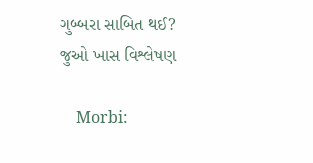ગુબ્બરા સાબિત થઈ? જુઓ ખાસ વિશ્લેષણ

    Morbi: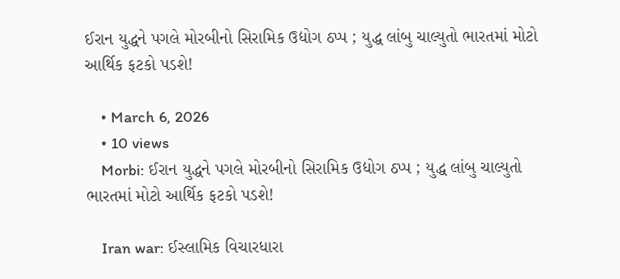ઈરાન યુદ્ધને પગલે મોરબીનો સિરામિક ઉદ્યોગ ઠપ્પ ; યુદ્ધ લાંબુ ચાલ્યુતો ભારતમાં મોટો આર્થિક ફટકો પડશે!

    • March 6, 2026
    • 10 views
    Morbi: ઈરાન યુદ્ધને પગલે મોરબીનો સિરામિક ઉદ્યોગ ઠપ્પ ; યુદ્ધ લાંબુ ચાલ્યુતો ભારતમાં મોટો આર્થિક ફટકો પડશે!

    Iran war: ઈસ્લામિક વિચારધારા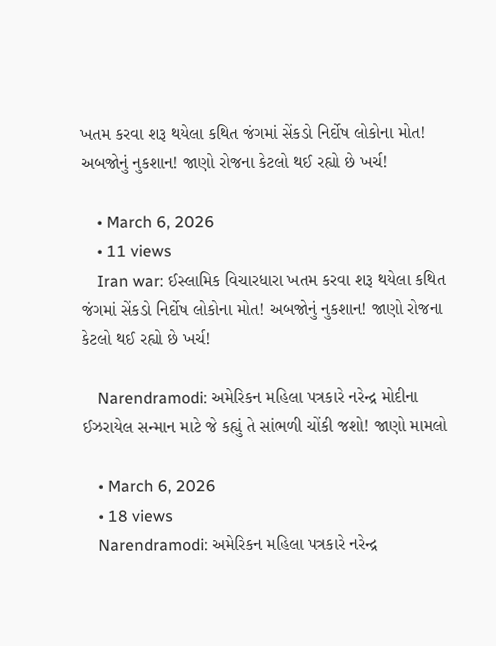ખતમ કરવા શરૂ થયેલા કથિત જંગમાં સેંકડો નિર્દોષ લોકોના મોત! અબજોનું નુકશાન! જાણો રોજના કેટલો થઈ રહ્યો છે ખર્ચ!

    • March 6, 2026
    • 11 views
    Iran war: ઈસ્લામિક વિચારધારા ખતમ કરવા શરૂ થયેલા કથિત જંગમાં સેંકડો નિર્દોષ લોકોના મોત! અબજોનું નુકશાન! જાણો રોજના કેટલો થઈ રહ્યો છે ખર્ચ!

    Narendramodi: અમેરિકન મહિલા પત્રકારે નરેન્દ્ર મોદીના ઈઝરાયેલ સન્માન માટે જે કહ્યું તે સાંભળી ચોંકી જશો! જાણો મામલો

    • March 6, 2026
    • 18 views
    Narendramodi: અમેરિકન મહિલા પત્રકારે નરેન્દ્ર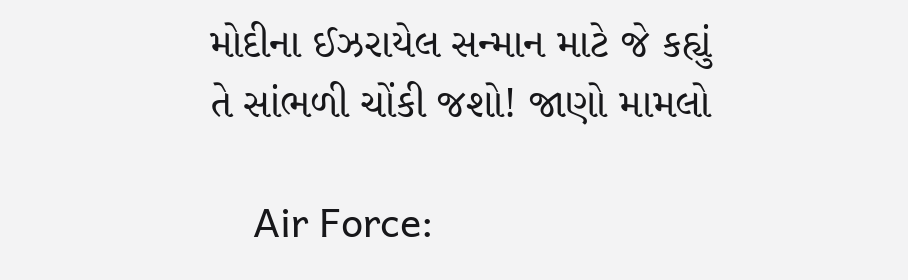મોદીના ઈઝરાયેલ સન્માન માટે જે કહ્યું તે સાંભળી ચોંકી જશો! જાણો મામલો

    Air Force: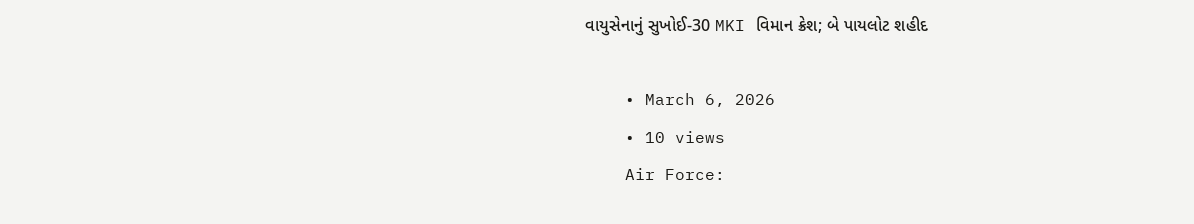વાયુસેનાનું સુખોઈ-30 MKI વિમાન ક્રેશ; બે પાયલોટ શહીદ

    • March 6, 2026
    • 10 views
    Air Force: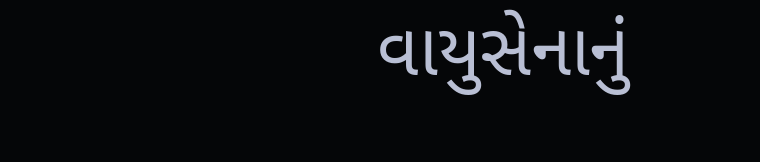વાયુસેનાનું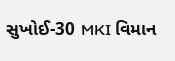સુખોઈ-30 MKI વિમાન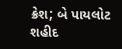ક્રેશ; બે પાયલોટ શહીદ